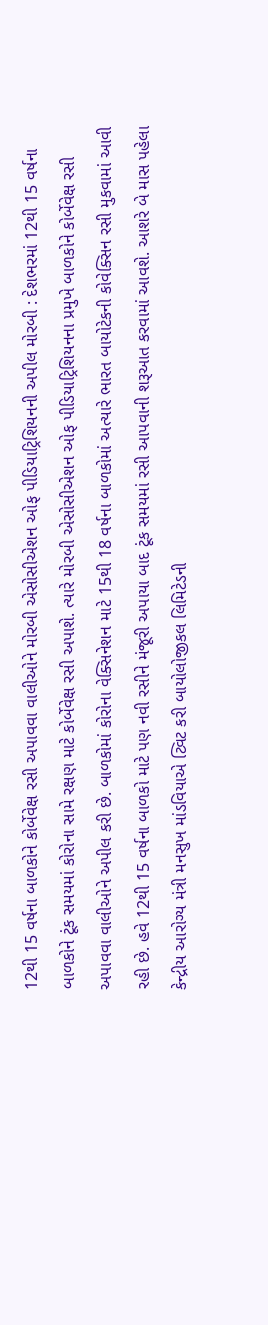12થી 15 વર્ષના બાળકોને કોર્બેવેક્ષ રસી અપાવવા વાલીઓને મોરબી એસોસીએશન ઓફ પીડિયાટ્રિશિયનની અપીલ મોરબી : દેશભરમાં 12થી 15 વર્ષના બાળકોને ટૂંક સમયમાં કોરોના સામે રક્ષણ માટે કોર્બેવેક્ષ રસી અપાશે. ત્યારે મોરબી એસોસીએશન ઓફ પીડિયાટ્રિશિયનના પ્રમુખે બાળકોને કોર્બેવેક્ષ રસી અપાવવા વાલીઓને અપીલ કરી છે. બાળકોમાં કોરોના વેક્સિનેશન માટે 15થી 18 વર્ષના બાળકોમાં અત્યારે ભારત બાયોટેકની કોવેક્સિન રસી મુકવામાં આવી રહી છે. હવે 12થી 15 વર્ષના બાળકો માટે પણ નવી રસીને મંજૂરી અપાયા બાદ ટૂંક સમયમાં રસી આપવાની શરૂઆત કરવામાં આવશે. આશરે બે માસ પહેલા કેન્દ્રીય આરોગ્ય મંત્રી મનસુખ માંડવિયાએ ટ્વિટ કરી બાયોલોજીકલ લિમિટેડની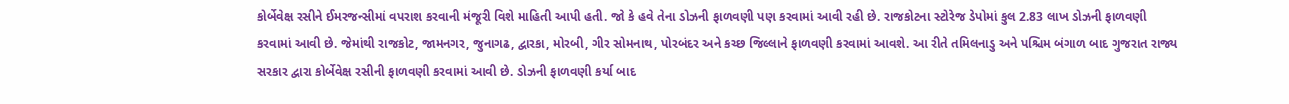કોર્બેવેક્ષ રસીને ઈમરજન્સીમાં વપરાશ કરવાની મંજૂરી વિશે માહિતી આપી હતી. જો કે હવે તેના ડોઝની ફાળવણી પણ કરવામાં આવી રહી છે. રાજકોટના સ્ટોરેજ ડેપોમાં કુલ 2.83 લાખ ડોઝની ફાળવણી કરવામાં આવી છે. જેમાંથી રાજકોટ, જામનગર, જુનાગઢ, દ્વારકા, મોરબી, ગીર સોમનાથ, પોરબંદર અને કચ્છ જિલ્લાને ફાળવણી કરવામાં આવશે. આ રીતે તમિલનાડુ અને પશ્ચિમ બંગાળ બાદ ગુજરાત રાજ્ય સરકાર દ્વારા કોર્બેવેક્ષ રસીની ફાળવણી કરવામાં આવી છે. ડોઝની ફાળવણી કર્યા બાદ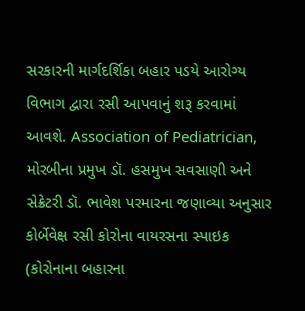સરકારની માર્ગદર્શિકા બહાર પડયે આરોગ્ય વિભાગ દ્વારા રસી આપવાનું શરૂ કરવામાં આવશે. Association of Pediatrician, મોરબીના પ્રમુખ ડૉ. હસમુખ સવસાણી અને સેક્રેટરી ડૉ. ભાવેશ પરમારના જણાવ્યા અનુસાર કોર્બેવેક્ષ રસી કોરોના વાયરસના સ્પાઇક (કોરોનાના બહારના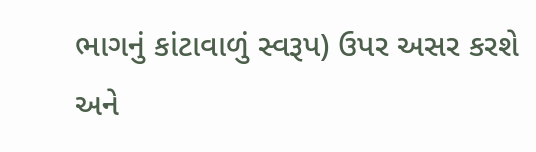ભાગનું કાંટાવાળું સ્વરૂપ) ઉપર અસર કરશે અને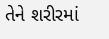તેને શરીરમાં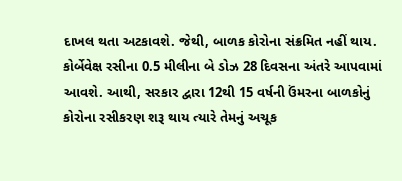દાખલ થતા અટકાવશે. જેથી, બાળક કોરોના સંક્રમિત નહીં થાય. કોર્બેવેક્ષ રસીના 0.5 મીલીના બે ડોઝ 28 દિવસના અંતરે આપવામાં આવશે. આથી, સરકાર દ્વારા 12થી 15 વર્ષની ઉંમરના બાળકોનું કોરોના રસીકરણ શરૂ થાય ત્યારે તેમનું અચૂક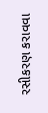રસીકરણ કરાવવા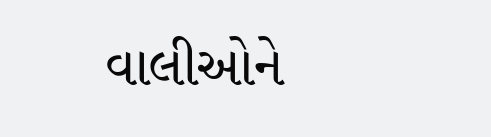વાલીઓને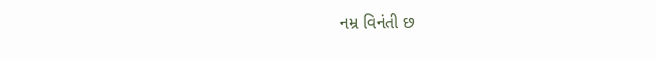નમ્ર વિનંતી છ